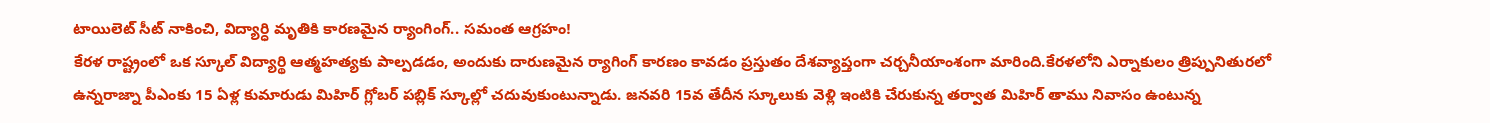టాయిలెట్ సీట్ నాకించి, విద్యార్ధి మృతికి కారణమైన ర్యాంగింగ్.. సమంత ఆగ్రహం!
కేరళ రాష్ట్రంలో ఒక స్కూల్ విద్యార్థి ఆత్మహత్యకు పాల్పడడం, అందుకు దారుణమైన ర్యాగింగ్ కారణం కావడం ప్రస్తుతం దేశవ్యాప్తంగా చర్చనీయాంశంగా మారింది.కేరళలోని ఎర్నాకులం త్రిప్పునితురలో ఉన్నరాజ్నా పీఎంకు 15 ఏళ్ల కుమారుడు మిహిర్ గ్లోబర్ పబ్లిక్ స్కూల్లో చదువుకుంటున్నాడు. జనవరి 15వ తేదీన స్కూలుకు వెళ్లి ఇంటికి చేరుకున్న తర్వాత మిహిర్ తాము నివాసం ఉంటున్న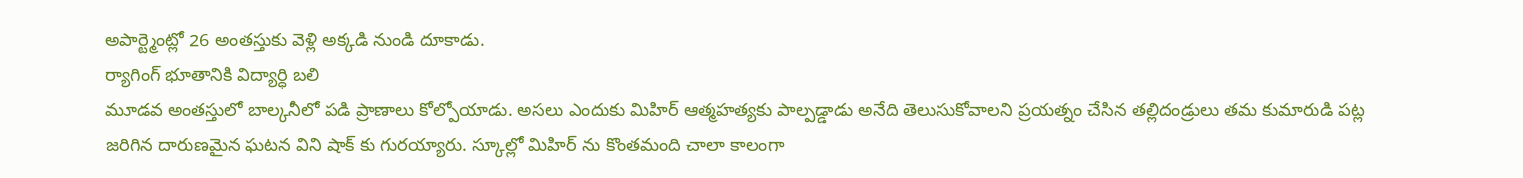అపార్ట్మెంట్లో 26 అంతస్తుకు వెళ్లి అక్కడి నుండి దూకాడు.
ర్యాగింగ్ భూతానికి విద్యార్ధి బలి
మూడవ అంతస్తులో బాల్కనీలో పడి ప్రాణాలు కోల్పోయాడు. అసలు ఎందుకు మిహిర్ ఆత్మహత్యకు పాల్పడ్డాడు అనేది తెలుసుకోవాలని ప్రయత్నం చేసిన తల్లిదండ్రులు తమ కుమారుడి పట్ల జరిగిన దారుణమైన ఘటన విని షాక్ కు గురయ్యారు. స్కూల్లో మిహిర్ ను కొంతమంది చాలా కాలంగా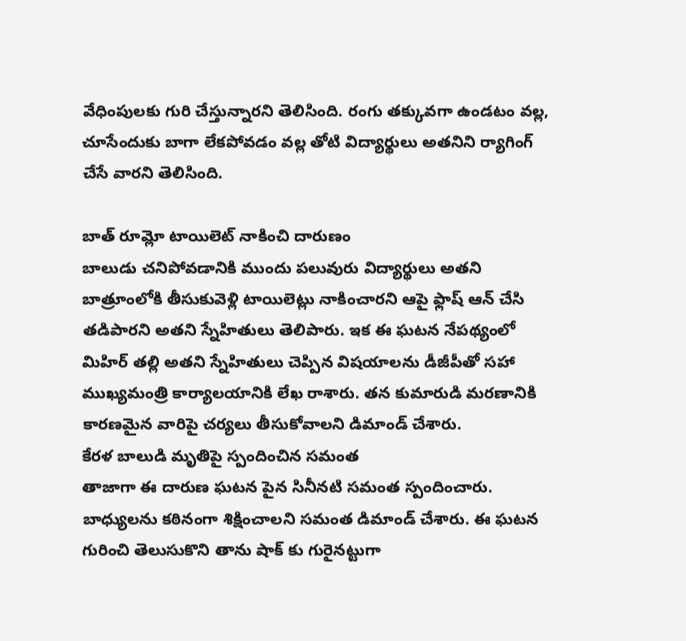వేధింపులకు గురి చేస్తున్నారని తెలిసింది. రంగు తక్కువగా ఉండటం వల్ల, చూసేందుకు బాగా లేకపోవడం వల్ల తోటి విద్యార్థులు అతనిని ర్యాగింగ్ చేసే వారని తెలిసింది.

బాత్ రూమ్లో టాయిలెట్ నాకించి దారుణం
బాలుడు చనిపోవడానికి ముందు పలువురు విద్యార్థులు అతని బాత్రూంలోకి తీసుకువెళ్లి టాయిలెట్లు నాకించారని ఆపై ఫ్లాష్ ఆన్ చేసి తడిపారని అతని స్నేహితులు తెలిపారు. ఇక ఈ ఘటన నేపథ్యంలో మిహిర్ తల్లి అతని స్నేహితులు చెప్పిన విషయాలను డీజీపీతో సహా ముఖ్యమంత్రి కార్యాలయానికి లేఖ రాశారు. తన కుమారుడి మరణానికి కారణమైన వారిపై చర్యలు తీసుకోవాలని డిమాండ్ చేశారు.
కేరళ బాలుడి మృతిపై స్పందించిన సమంత
తాజాగా ఈ దారుణ ఘటన పైన సినీనటి సమంత స్పందించారు. బాధ్యులను కఠినంగా శిక్షించాలని సమంత డిమాండ్ చేశారు. ఈ ఘటన గురించి తెలుసుకొని తాను షాక్ కు గురైనట్టుగా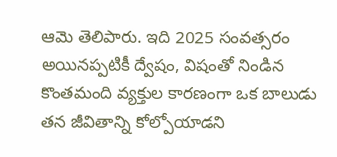ఆమె తెలిపారు. ఇది 2025 సంవత్సరం అయినప్పటికీ ద్వేషం, విషంతో నిండిన కొంతమంది వ్యక్తుల కారణంగా ఒక బాలుడు తన జీవితాన్ని కోల్పోయాడని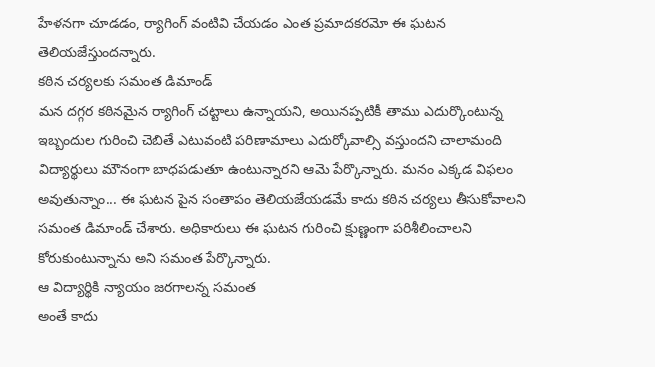హేళనగా చూడడం, ర్యాగింగ్ వంటివి చేయడం ఎంత ప్రమాదకరమో ఈ ఘటన తెలియజేస్తుందన్నారు.
కఠిన చర్యలకు సమంత డిమాండ్
మన దగ్గర కఠినమైన ర్యాగింగ్ చట్టాలు ఉన్నాయని, అయినప్పటికీ తాము ఎదుర్కొంటున్న ఇబ్బందుల గురించి చెబితే ఎటువంటి పరిణామాలు ఎదుర్కోవాల్సి వస్తుందని చాలామంది విద్యార్థులు మౌనంగా బాధపడుతూ ఉంటున్నారని ఆమె పేర్కొన్నారు. మనం ఎక్కడ విఫలం అవుతున్నాం... ఈ ఘటన పైన సంతాపం తెలియజేయడమే కాదు కఠిన చర్యలు తీసుకోవాలని సమంత డిమాండ్ చేశారు. అధికారులు ఈ ఘటన గురించి క్షుణ్ణంగా పరిశీలించాలని కోరుకుంటున్నాను అని సమంత పేర్కొన్నారు.
ఆ విద్యార్థికి న్యాయం జరగాలన్న సమంత
అంతే కాదు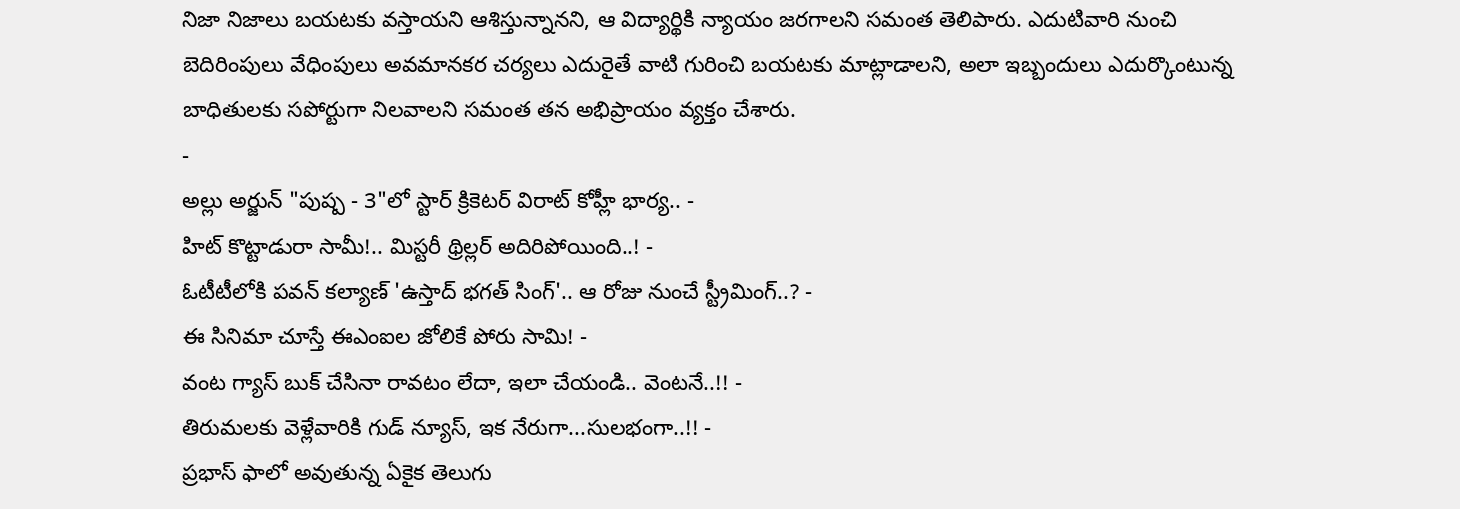నిజా నిజాలు బయటకు వస్తాయని ఆశిస్తున్నానని, ఆ విద్యార్థికి న్యాయం జరగాలని సమంత తెలిపారు. ఎదుటివారి నుంచి బెదిరింపులు వేధింపులు అవమానకర చర్యలు ఎదురైతే వాటి గురించి బయటకు మాట్లాడాలని, అలా ఇబ్బందులు ఎదుర్కొంటున్న బాధితులకు సపోర్టుగా నిలవాలని సమంత తన అభిప్రాయం వ్యక్తం చేశారు.
-
అల్లు అర్జున్ "పుష్ప - 3"లో స్టార్ క్రికెటర్ విరాట్ కోహ్లీ భార్య.. -
హిట్ కొట్టాడురా సామీ!.. మిస్టరీ థ్రిల్లర్ అదిరిపోయింది..! -
ఓటీటీలోకి పవన్ కల్యాణ్ 'ఉస్తాద్ భగత్ సింగ్'.. ఆ రోజు నుంచే స్ట్రీమింగ్..? -
ఈ సినిమా చూస్తే ఈఎంఐల జోలికే పోరు సామి! -
వంట గ్యాస్ బుక్ చేసినా రావటం లేదా, ఇలా చేయండి.. వెంటనే..!! -
తిరుమలకు వెళ్లేవారికి గుడ్ న్యూస్, ఇక నేరుగా...సులభంగా..!! -
ప్రభాస్ ఫాలో అవుతున్న ఏకైక తెలుగు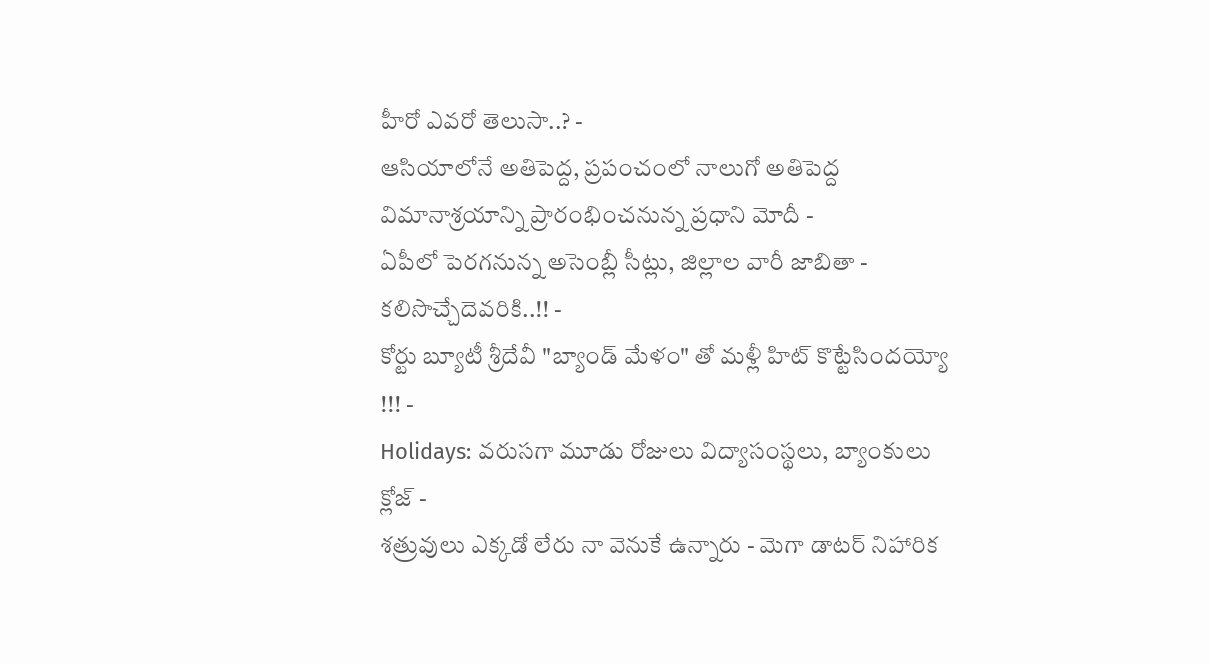హీరో ఎవరో తెలుసా..? -
ఆసియాలోనే అతిపెద్ద, ప్రపంచంలో నాలుగో అతిపెద్ద విమానాశ్రయాన్ని ప్రారంభించనున్న ప్రధాని మోదీ -
ఏపీలో పెరగనున్న అసెంబ్లీ సీట్లు, జిల్లాల వారీ జాబితా - కలిసొచ్చేదెవరికి..!! -
కోర్టు బ్యూటీ శ్రీదేవీ "బ్యాండ్ మేళం" తో మళ్లీ హిట్ కొట్టేసిందయ్యో !!! -
Holidays: వరుసగా మూడు రోజులు విద్యాసంస్థలు, బ్యాంకులు క్లోజ్ -
శత్రువులు ఎక్కడో లేరు నా వెనుకే ఉన్నారు - మెగా డాటర్ నిహారిక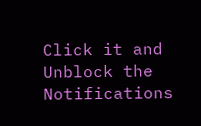Click it and Unblock the Notifications